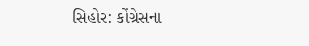સિહોર: કોંગ્રેસના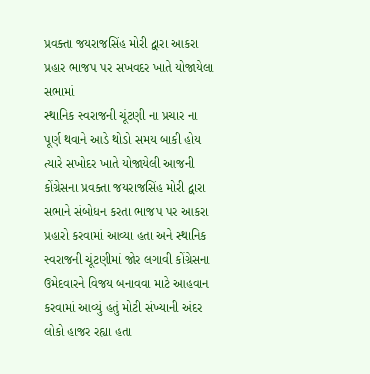પ્રવક્તા જયરાજસિંહ મોરી દ્વારા આકરા પ્રહાર ભાજપ પર સખવદર ખાતે યોજાયેલા સભામાં
સ્થાનિક સ્વરાજની ચૂંટણી ના પ્રચાર ના પૂર્ણ થવાને આડે થોડો સમય બાકી હોય ત્યારે સખોદર ખાતે યોજાયેલી આજની કોંગ્રેસના પ્રવક્તા જયરાજસિંહ મોરી દ્વારા સભાને સંબોધન કરતા ભાજપ પર આકરા પ્રહારો કરવામાં આવ્યા હતા અને સ્થાનિક સ્વરાજની ચૂંટણીમાં જોર લગાવી કોંગ્રેસના ઉમેદવારને વિજય બનાવવા માટે આહવાન કરવામાં આવ્યું હતું મોટી સંખ્યાની અંદર લોકો હાજર રહ્યા હતા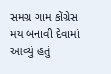સમગ્ર ગામ કોંગ્રેસ મય બનાવી દેવામાં આવ્યું હતું